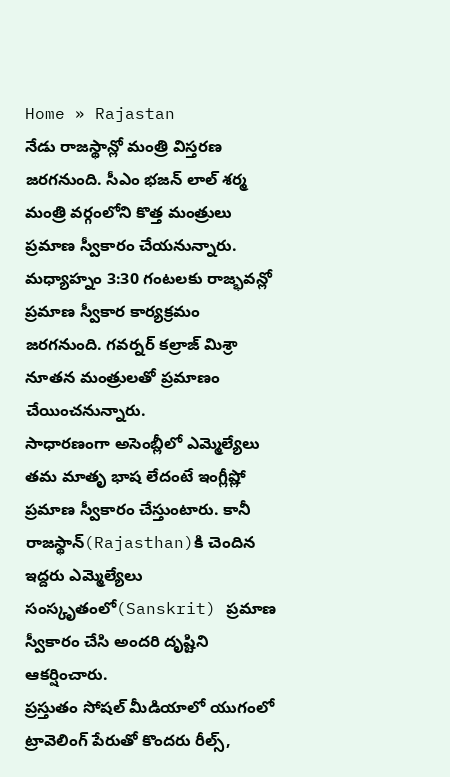Home » Rajastan
నేడు రాజస్థాన్లో మంత్రి విస్తరణ జరగనుంది. సీఎం భజన్ లాల్ శర్మ మంత్రి వర్గంలోని కొత్త మంత్రులు ప్రమాణ స్వీకారం చేయనున్నారు. మధ్యాహ్నం 3:30 గంటలకు రాజ్భవన్లో ప్రమాణ స్వీకార కార్యక్రమం జరగనుంది. గవర్నర్ కల్రాజ్ మిశ్రా నూతన మంత్రులతో ప్రమాణం చేయించనున్నారు.
సాధారణంగా అసెంబ్లీలో ఎమ్మెల్యేలు తమ మాతృ భాష లేదంటే ఇంగ్లీష్లో ప్రమాణ స్వీకారం చేస్తుంటారు. కానీ రాజస్థాన్(Rajasthan)కి చెందిన ఇద్దరు ఎమ్మెల్యేలు సంస్కృతంలో(Sanskrit) ప్రమాణ స్వీకారం చేసి అందరి దృష్టిని ఆకర్షించారు.
ప్రస్తుతం సోషల్ మీడియాలో యుగంలో ట్రావెలింగ్ పేరుతో కొందరు రీల్స్,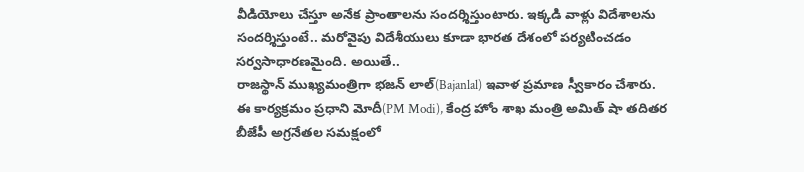వీడియోలు చేస్తూ అనేక ప్రాంతాలను సందర్శిస్తుంటారు. ఇక్కడి వాళ్లు విదేశాలను సందర్శిస్తుంటే.. మరోవైపు విదేశీయులు కూడా భారత దేశంలో పర్యటించడం సర్వసాధారణమైంది. అయితే..
రాజస్థాన్ ముఖ్యమంత్రిగా భజన్ లాల్(Bajanlal) ఇవాళ ప్రమాణ స్వీకారం చేశారు. ఈ కార్యక్రమం ప్రధాని మోదీ(PM Modi), కేంద్ర హోం శాఖ మంత్రి అమిత్ షా తదితర బీజేపీ అగ్రనేతల సమక్షంలో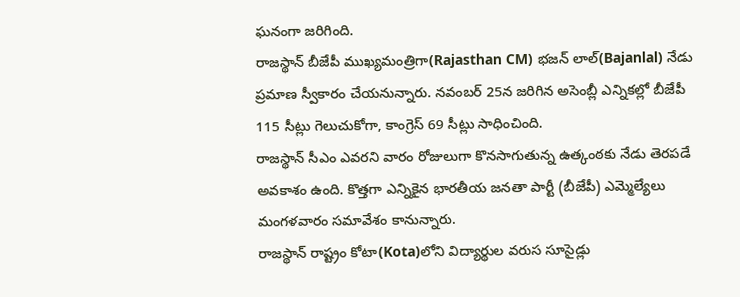ఘనంగా జరిగింది.
రాజస్థాన్ బీజేపీ ముఖ్యమంత్రిగా(Rajasthan CM) భజన్ లాల్(Bajanlal) నేడు ప్రమాణ స్వీకారం చేయనున్నారు. నవంబర్ 25న జరిగిన అసెంబ్లీ ఎన్నికల్లో బీజేపీ 115 సీట్లు గెలుచుకోగా, కాంగ్రెస్ 69 సీట్లు సాధించింది.
రాజస్థాన్ సీఎం ఎవరని వారం రోజులుగా కొనసాగుతున్న ఉత్కంఠకు నేడు తెరపడే అవకాశం ఉంది. కొత్తగా ఎన్నికైన భారతీయ జనతా పార్టీ (బీజేపీ) ఎమ్మెల్యేలు మంగళవారం సమావేశం కానున్నారు.
రాజస్థాన్ రాష్ట్రం కోటా(Kota)లోని విద్యార్థుల వరుస సూసైడ్లు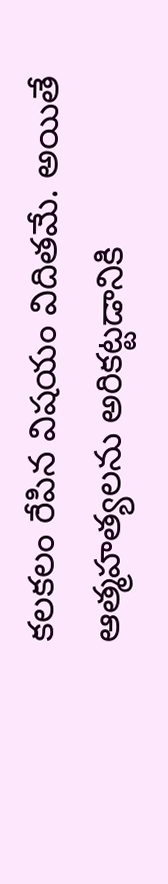కలకలం రేపిన విషయం విదితమే. అయితే ఆత్మహత్యలను అరికట్టడానికి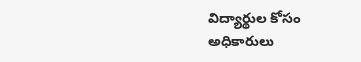విద్యార్థుల కోసం అధికారులు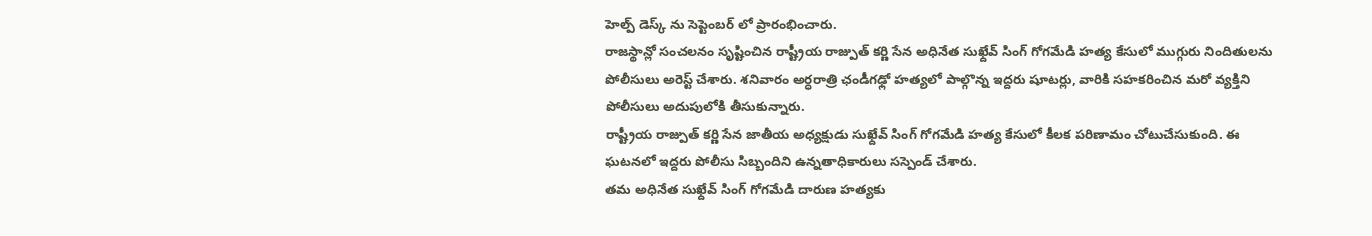హెల్ప్ డెస్క్ ను సెప్టెంబర్ లో ప్రారంభించారు.
రాజస్థాన్లో సంచలనం సృష్టించిన రాష్ట్రీయ రాజ్పుత్ కర్ణి సేన అధినేత సుఖ్దేవ్ సింగ్ గోగమేడి హత్య కేసులో ముగ్గురు నిందితులను పోలీసులు అరెస్ట్ చేశారు. శనివారం అర్ధరాత్రి ఛండీగఢ్లో హత్యలో పాల్గొన్న ఇద్దరు షూటర్లు, వారికి సహకరించిన మరో వ్యక్తిని పోలీసులు అదుపులోకి తీసుకున్నారు.
రాష్ట్రీయ రాజ్పుత్ కర్ణి సేన జాతీయ అధ్యక్షుడు సుఖ్దేవ్ సింగ్ గోగమేడి హత్య కేసులో కీలక పరిణామం చోటుచేసుకుంది. ఈ ఘటనలో ఇద్దరు పోలీసు సిబ్బందిని ఉన్నతాధికారులు సస్పెండ్ చేశారు.
తమ అధినేత సుఖ్దేవ్ సింగ్ గోగమేడి దారుణ హత్యకు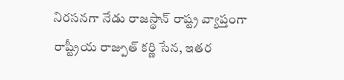నిరసనగా నేడు రాజస్థాన్ రాష్ట్ర వ్యాప్తంగా రాష్ట్రీయ రాజ్పుత్ కర్ణి సేన, ఇతర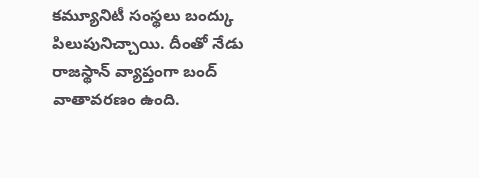కమ్యూనిటీ సంస్థలు బంద్కు పిలుపునిచ్చాయి. దీంతో నేడు రాజస్థాన్ వ్యాప్తంగా బంద్ వాతావరణం ఉంది.